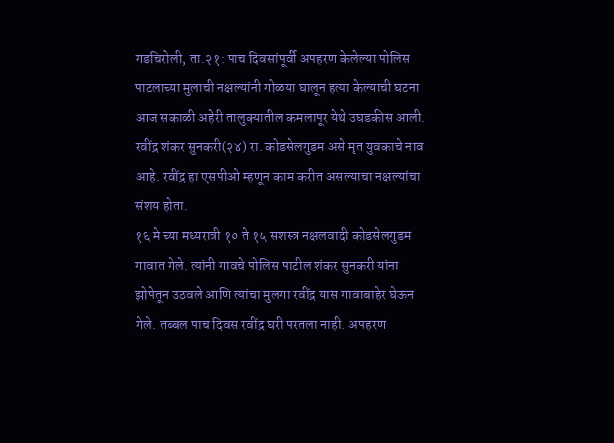गडचिरोली, ता.२१: पाच दिवसांपूर्वी अपहरण केलेल्या पोलिस पाटलाच्या मुलाची नक्षल्यांनी गोळया घालून हत्या केल्याची घटना आज सकाळी अहेरी तालुक्यातील कमलापूर येथे उघडकीस आली. रवींद्र शंकर सुनकरी(२४) रा. कोडसेलगुडम असे मृत युवकाचे नाव आहे. रवींद्र हा एसपीओ म्हणून काम करीत असल्याचा नक्षल्यांचा संशय होता.
१६ मे च्या मध्यरात्री १० ते १५ सशस्त्र नक्षलवादी कोडसेलगुडम गावात गेले. त्यांनी गावचे पोलिस पाटील शंकर सुनकरी यांना झोपेतून उठवले आणि त्यांचा मुलगा रवींद्र यास गावाबाहेर घेऊन गेले. तब्बल पाच दिवस रवींद्र घरी परतला नाही. अपहरण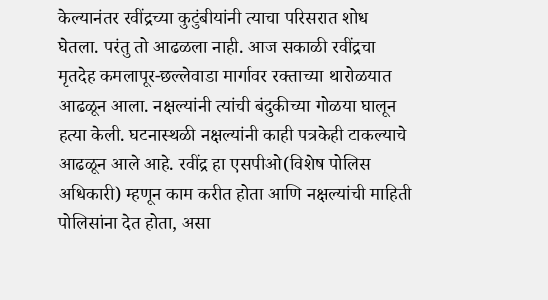केल्यानंतर रवींद्रच्या कुटुंबीयांनी त्याचा परिसरात शोध घेतला. परंतु तो आढळला नाही. आज सकाळी रवींद्रचा मृतदेह कमलापूर-छल्लेवाडा मार्गावर रक्ताच्या थारोळयात आढळून आला. नक्षल्यांनी त्यांची बंदुकीच्या गोळया घालून हत्या केली. घटनास्थळी नक्षल्यांनी काही पत्रकेही टाकल्याचे आढळून आले आहे. रवींद्र हा एसपीओ(विशेष पोलिस अधिकारी) म्हणून काम करीत होता आणि नक्षल्यांची माहिती पोलिसांना देत होता, असा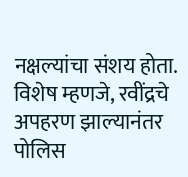नक्षल्यांचा संशय होता. विशेष म्हणजे, रवींद्रचे अपहरण झाल्यानंतर पोलिस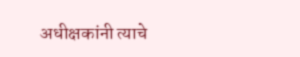अधीक्षकांनी त्याचे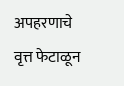अपहरणाचे वृत्त फेटाळून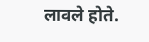लावले होते.